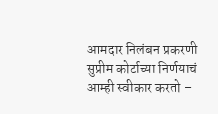आमदार निलंबन प्रकरणी सुप्रीम कोर्टाच्या निर्णयाचं आम्ही स्वीकार करतो –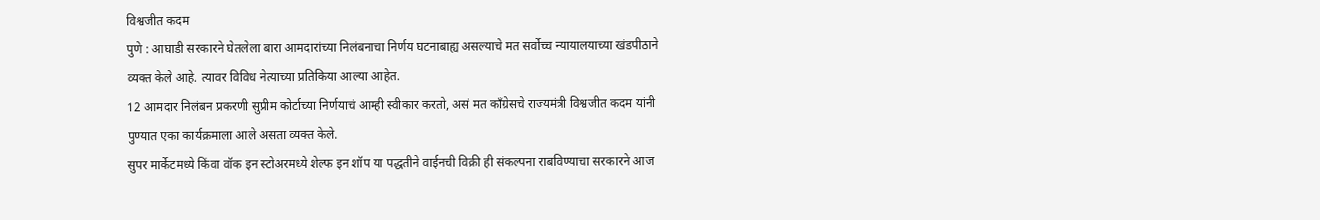विश्वजीत कदम
पुणे : आघाडी सरकारने घेतलेला बारा आमदारांच्या निलंबनाचा निर्णय घटनाबाह्य असल्याचे मत सर्वोच्च न्यायालयाच्या खंडपीठाने व्यक्त केले आहे. त्यावर विविध नेत्याच्या प्रतिकिया आल्या आहेत.
12 आमदार निलंबन प्रकरणी सुप्रीम कोर्टाच्या निर्णयाचं आम्ही स्वीकार करतो, असं मत काँग्रेसचे राज्यमंत्री विश्वजीत कदम यांनी पुण्यात एका कार्यक्रमाला आले असता व्यक्त केले.
सुपर मार्केटमध्ये किंवा वॉक इन स्टोअरमध्ये शेल्फ इन शॉप या पद्धतीने वाईनची विक्री ही संकल्पना राबविण्याचा सरकारने आज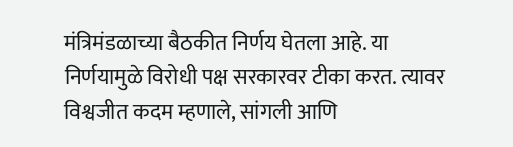मंत्रिमंडळाच्या बैठकीत निर्णय घेतला आहे. या निर्णयामुळे विरोधी पक्ष सरकारवर टीका करत. त्यावर विश्वजीत कदम म्हणाले, सांगली आणि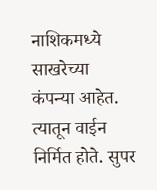नाशिकमध्ये साखरेच्या
कंपन्या आहेत. त्यातून वाईन निर्मित होते. सुपर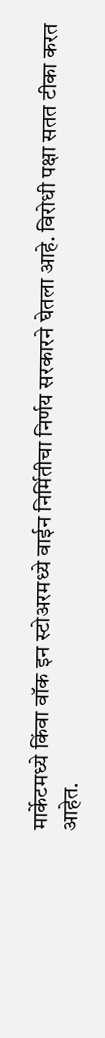मार्केटमध्ये किंवा वॉक इन स्टोअरमध्ये वाईन निर्मितीचा निर्णय सरकारने घेतला आहे. विरोधी पक्षा सतत टीका करत आहेत.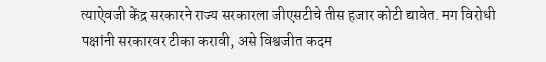त्याऐवजी केंद्र सरकारने राज्य सरकारला जीएसटीचे तीस हजार कोटी द्यावेत. मग विरोधी पक्षांनी सरकारवर टीका करावी, असे विश्वजीत कदम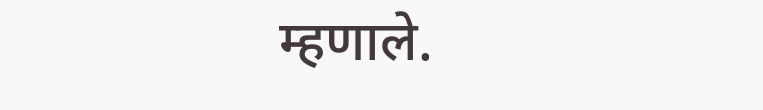म्हणाले.